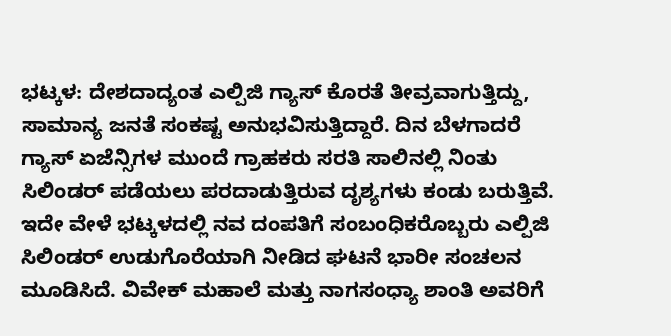ಭಟ್ಕಳ: ದೇಶದಾದ್ಯಂತ ಎಲ್ಪಿಜಿ ಗ್ಯಾಸ್ ಕೊರತೆ ತೀವ್ರವಾಗುತ್ತಿದ್ದು, ಸಾಮಾನ್ಯ ಜನತೆ ಸಂಕಷ್ಟ ಅನುಭವಿಸುತ್ತಿದ್ದಾರೆ. ದಿನ ಬೆಳಗಾದರೆ ಗ್ಯಾಸ್ ಏಜೆನ್ಸಿಗಳ ಮುಂದೆ ಗ್ರಾಹಕರು ಸರತಿ ಸಾಲಿನಲ್ಲಿ ನಿಂತು ಸಿಲಿಂಡರ್ ಪಡೆಯಲು ಪರದಾಡುತ್ತಿರುವ ದೃಶ್ಯಗಳು ಕಂಡು ಬರುತ್ತಿವೆ.
ಇದೇ ವೇಳೆ ಭಟ್ಕಳದಲ್ಲಿ ನವ ದಂಪತಿಗೆ ಸಂಬಂಧಿಕರೊಬ್ಬರು ಎಲ್ಪಿಜಿ ಸಿಲಿಂಡರ್ ಉಡುಗೊರೆಯಾಗಿ ನೀಡಿದ ಘಟನೆ ಭಾರೀ ಸಂಚಲನ ಮೂಡಿಸಿದೆ. ವಿವೇಕ್ ಮಹಾಲೆ ಮತ್ತು ನಾಗಸಂಧ್ಯಾ ಶಾಂತಿ ಅವರಿಗೆ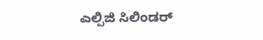ಎಲ್ಪಿಜಿ ಸಿಲಿಂಡರ್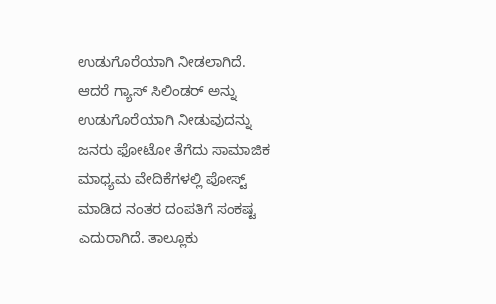ಉಡುಗೊರೆಯಾಗಿ ನೀಡಲಾಗಿದೆ.
ಆದರೆ ಗ್ಯಾಸ್ ಸಿಲಿಂಡರ್ ಅನ್ನು ಉಡುಗೊರೆಯಾಗಿ ನೀಡುವುದನ್ನು ಜನರು ಫೋಟೋ ತೆಗೆದು ಸಾಮಾಜಿಕ ಮಾಧ್ಯಮ ವೇದಿಕೆಗಳಲ್ಲಿ ಪೋಸ್ಟ್ ಮಾಡಿದ ನಂತರ ದಂಪತಿಗೆ ಸಂಕಷ್ಟ ಎದುರಾಗಿದೆ. ತಾಲ್ಲೂಕು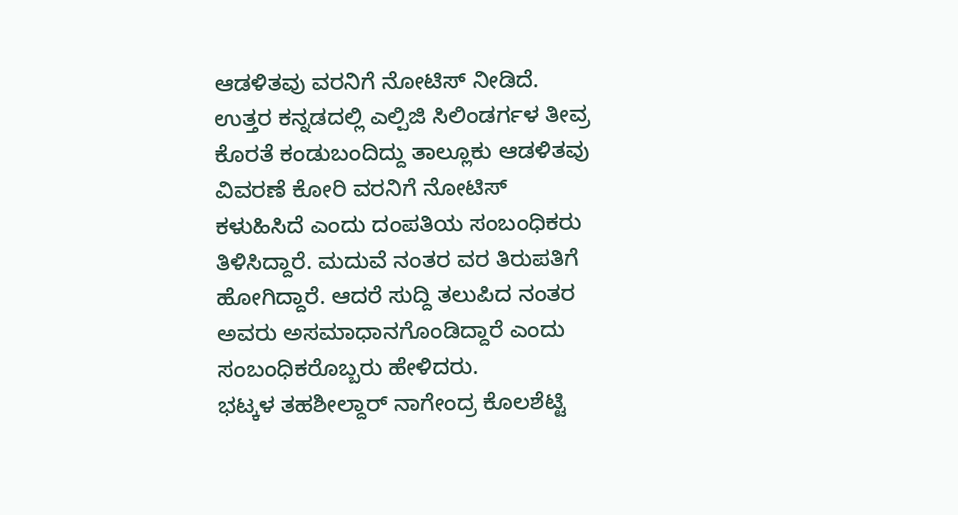ಆಡಳಿತವು ವರನಿಗೆ ನೋಟಿಸ್ ನೀಡಿದೆ.
ಉತ್ತರ ಕನ್ನಡದಲ್ಲಿ ಎಲ್ಪಿಜಿ ಸಿಲಿಂಡರ್ಗಳ ತೀವ್ರ ಕೊರತೆ ಕಂಡುಬಂದಿದ್ದು ತಾಲ್ಲೂಕು ಆಡಳಿತವು ವಿವರಣೆ ಕೋರಿ ವರನಿಗೆ ನೋಟಿಸ್ ಕಳುಹಿಸಿದೆ ಎಂದು ದಂಪತಿಯ ಸಂಬಂಧಿಕರು ತಿಳಿಸಿದ್ದಾರೆ. ಮದುವೆ ನಂತರ ವರ ತಿರುಪತಿಗೆ ಹೋಗಿದ್ದಾರೆ. ಆದರೆ ಸುದ್ದಿ ತಲುಪಿದ ನಂತರ ಅವರು ಅಸಮಾಧಾನಗೊಂಡಿದ್ದಾರೆ ಎಂದು ಸಂಬಂಧಿಕರೊಬ್ಬರು ಹೇಳಿದರು.
ಭಟ್ಕಳ ತಹಶೀಲ್ದಾರ್ ನಾಗೇಂದ್ರ ಕೊಲಶೆಟ್ಟಿ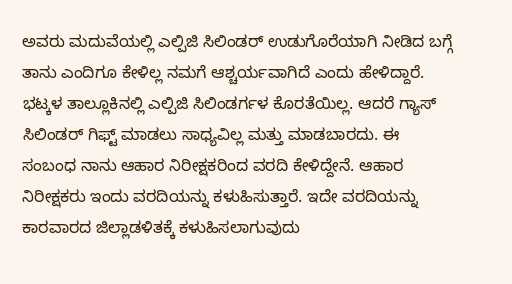ಅವರು ಮದುವೆಯಲ್ಲಿ ಎಲ್ಪಿಜಿ ಸಿಲಿಂಡರ್ ಉಡುಗೊರೆಯಾಗಿ ನೀಡಿದ ಬಗ್ಗೆ ತಾನು ಎಂದಿಗೂ ಕೇಳಿಲ್ಲ ನಮಗೆ ಆಶ್ಚರ್ಯವಾಗಿದೆ ಎಂದು ಹೇಳಿದ್ದಾರೆ.
ಭಟ್ಕಳ ತಾಲ್ಲೂಕಿನಲ್ಲಿ ಎಲ್ಪಿಜಿ ಸಿಲಿಂಡರ್ಗಳ ಕೊರತೆಯಿಲ್ಲ. ಆದರೆ ಗ್ಯಾಸ್ ಸಿಲಿಂಡರ್ ಗಿಫ್ಟ್ ಮಾಡಲು ಸಾಧ್ಯವಿಲ್ಲ ಮತ್ತು ಮಾಡಬಾರದು. ಈ ಸಂಬಂಧ ನಾನು ಆಹಾರ ನಿರೀಕ್ಷಕರಿಂದ ವರದಿ ಕೇಳಿದ್ದೇನೆ. ಆಹಾರ ನಿರೀಕ್ಷಕರು ಇಂದು ವರದಿಯನ್ನು ಕಳುಹಿಸುತ್ತಾರೆ. ಇದೇ ವರದಿಯನ್ನು ಕಾರವಾರದ ಜಿಲ್ಲಾಡಳಿತಕ್ಕೆ ಕಳುಹಿಸಲಾಗುವುದು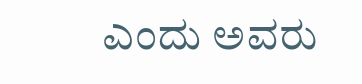ಎಂದು ಅವರು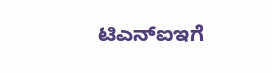ಟಿಎನ್ಐಇಗೆ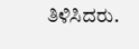ತಿಳಿಸಿದರು.